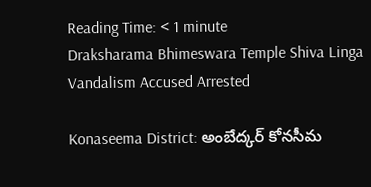Reading Time: < 1 minute
Draksharama Bhimeswara Temple Shiva Linga Vandalism Accused Arrested

Konaseema District: అంబేద్కర్ కోనసీమ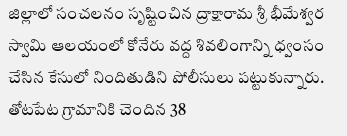జిల్లాలో సంచలనం సృష్టించిన ద్రాక్షారామ శ్రీ భీమేశ్వర స్వామి ఆలయంలో కోనేరు వద్ద శివలింగాన్ని ధ్వంసం చేసిన కేసులో నిందితుడిని పోలీసులు పట్టుకున్నారు. తోటపేట గ్రామానికి చెందిన 38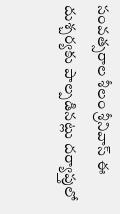సంవత్సరాల శీలం శ్రీనివాస్ ఈ దుశ్చర్యకు పాల్పడినట్లు దర్యాప్తులో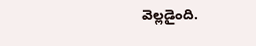వెల్లడైంది.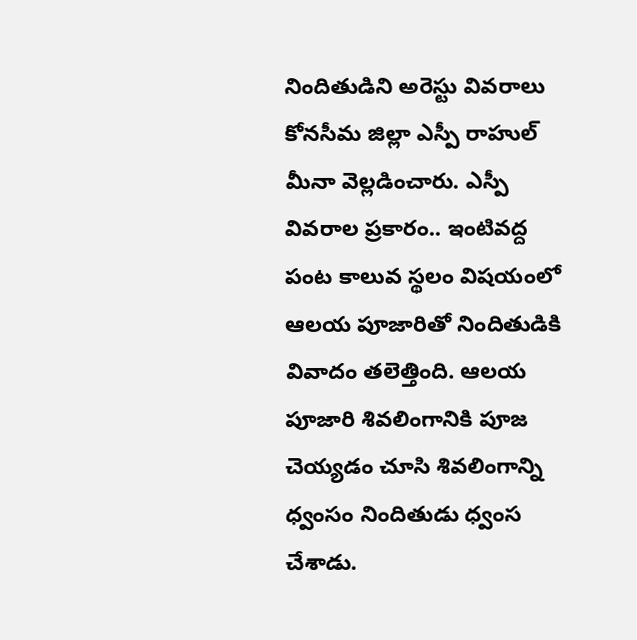నిందితుడిని అరెస్టు వివరాలు కోనసీమ జిల్లా ఎస్పీ రాహుల్ మీనా వెల్లడించారు. ఎస్పీ వివరాల ప్రకారం.. ఇంటివద్ద పంట కాలువ స్థలం విషయంలో ఆలయ పూజారితో నిందితుడికి వివాదం తలెత్తింది. ఆలయ పూజారి శివలింగానికి పూజ చెయ్యడం చూసి శివలింగాన్ని ధ్వంసం నిందితుడు ధ్వంస చేశాడు.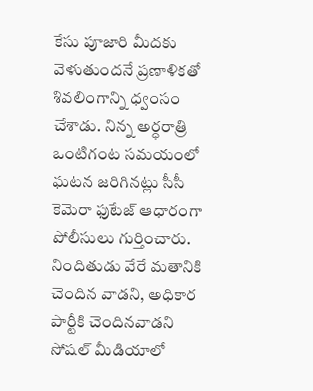కేసు పూజారి మీదకు వెళుతుందనే ప్రణాళికతో శివలింగాన్ని ధ్వంసం చేశాడు. నిన్న అర్ధరాత్రి ఒంటిగంట సమయంలో ఘటన జరిగినట్లు సీసీ కెమెరా ఫుటేజ్ ఆధారంగా పోలీసులు గుర్తించారు. నిందితుడు వేరే మతానికి చెందిన వాడని, అధికార పార్టీకి చెందినవాడని సోషల్ మీడియాలో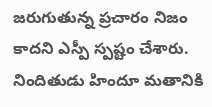జరుగుతున్న ప్రచారం నిజం కాదని ఎస్పీ స్పష్టం చేశారు. నిందితుడు హిందూ మతానికి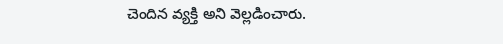చెందిన వ్యక్తి అని వెల్లడించారు.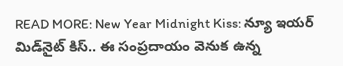READ MORE: New Year Midnight Kiss: న్యూ ఇయర్ మిడ్‌నైట్ కిస్.. ఈ సంప్రదాయం వెనుక ఉన్న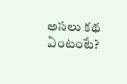అసలు కథ ఏంటంటే?